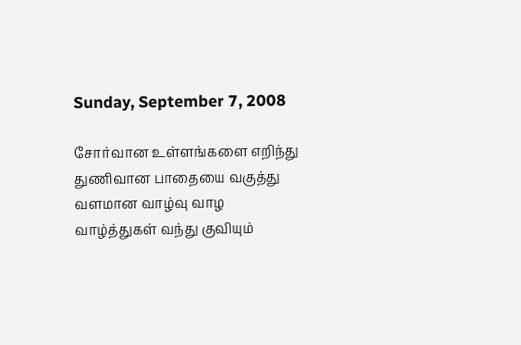Sunday, September 7, 2008

சோர்வான உள்ளங்களை எறிந்து
துணிவான பாதையை வகுத்து
வளமான வாழ்வு வாழ
வாழ்த்துகள் வந்து குவியும்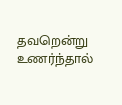தவறென்று உணர்ந்தால்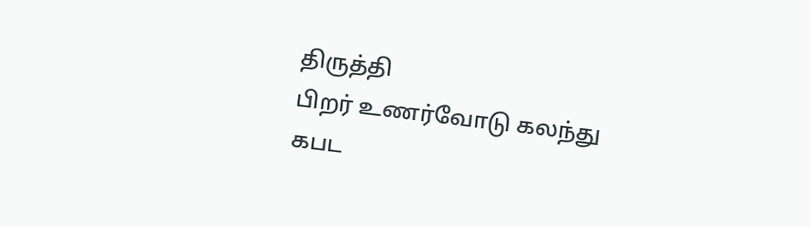திருத்தி
பிறர் உணர்வோடு கலந்து
கபட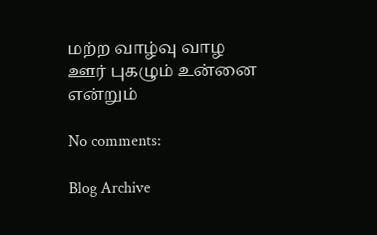மற்ற வாழ்வு வாழ
ஊர் புகழும் உன்னை என்றும்

No comments:

Blog Archive